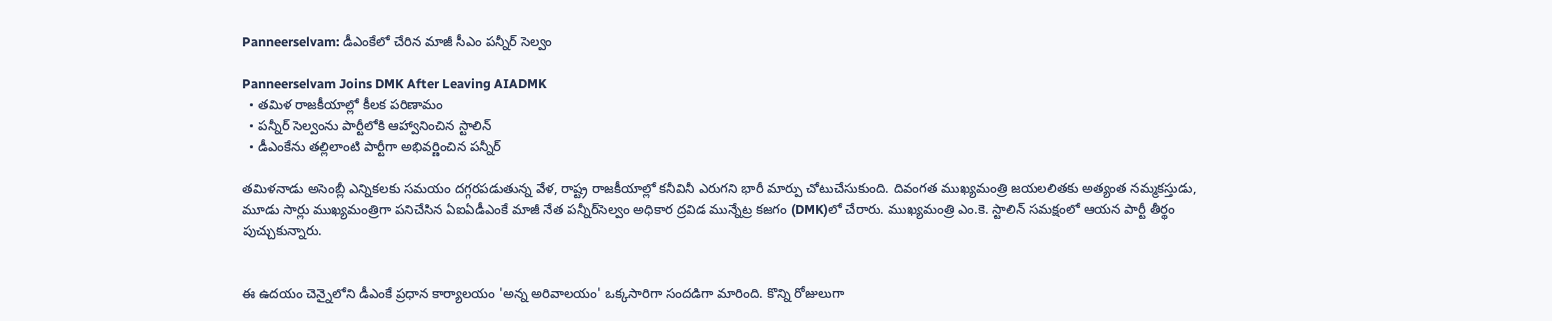Panneerselvam: డీఎంకేలో చేరిన మాజీ సీఎం పన్నీర్ సెల్వం

Panneerselvam Joins DMK After Leaving AIADMK
  • తమిళ రాజకీయాల్లో కీలక పరిణామం
  • పన్నీర్ సెల్వంను పార్టీలోకి ఆహ్వానించిన స్టాలిన్
  • డీఎంకేను తల్లిలాంటి పార్టీగా అభివర్ణించిన పన్నీర్

తమిళనాడు అసెంబ్లీ ఎన్నికలకు సమయం దగ్గరపడుతున్న వేళ, రాష్ట్ర రాజకీయాల్లో కనీవినీ ఎరుగని భారీ మార్పు చోటుచేసుకుంది. దివంగత ముఖ్యమంత్రి జయలలితకు అత్యంత నమ్మకస్తుడు, మూడు సార్లు ముఖ్యమంత్రిగా పనిచేసిన ఏఐఏడీఎంకే మాజీ నేత పన్నీర్‌సెల్వం అధికార ద్రవిడ మున్నేట్ర కజగం (DMK)లో చేరారు. ముఖ్యమంత్రి ఎం.కె. స్టాలిన్ సమక్షంలో ఆయన పార్టీ తీర్థం పుచ్చుకున్నారు.


ఈ ఉదయం చెన్నైలోని డీఎంకే ప్రధాన కార్యాలయం 'అన్న అరివాలయం' ఒక్కసారిగా సందడిగా మారింది. కొన్ని రోజులుగా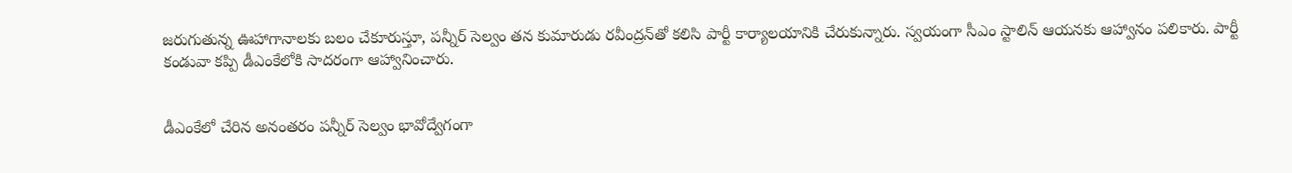జరుగుతున్న ఊహాగానాలకు బలం చేకూరుస్తూ, పన్నీర్ సెల్వం తన కుమారుడు రవీంద్రన్‌తో కలిసి పార్టీ కార్యాలయానికి చేరుకున్నారు. స్వయంగా సీఎం స్టాలిన్ ఆయనకు ఆహ్వానం పలికారు. పార్టీ కండువా కప్పి డీఎంకేలోకి సాదరంగా ఆహ్వానించారు.


డీఎంకేలో చేరిన అనంతరం పన్నీర్ సెల్వం భావోద్వేగంగా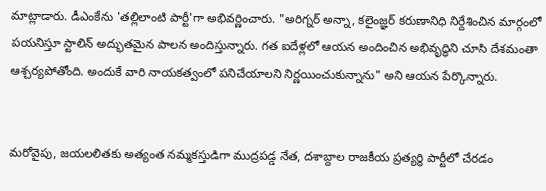మాట్లాడారు. డీఎంకేను 'తల్లిలాంటి పార్టీ'గా అభివర్ణించారు. "అరిగ్నర్ అన్నా, కలైంజ్ఞర్ కరుణానిధి నిర్దేశించిన మార్గంలో పయనిస్తూ స్టాలిన్ అద్భుతమైన పాలన అందిస్తున్నారు. గత ఐదేళ్లలో ఆయన అందించిన అభివృద్ధిని చూసి దేశమంతా ఆశ్చర్యపోతోంది. అందుకే వారి నాయకత్వంలో పనిచేయాలని నిర్ణయించుకున్నాను" అని ఆయన పేర్కొన్నారు.


మరోవైపు, జయలలితకు అత్యంత నమ్మకస్తుడిగా ముద్రపడ్డ నేత, దశాబ్దాల రాజకీయ ప్రత్యర్థి పార్టీలో చేరడం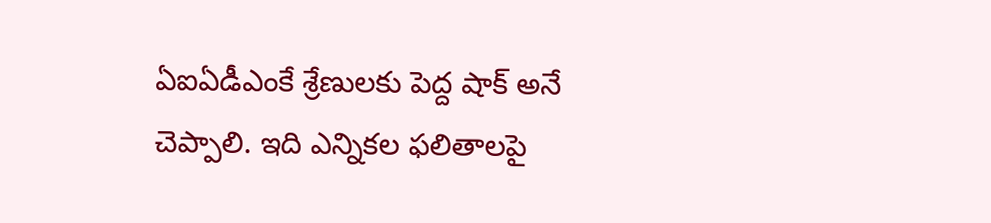ఏఐఏడీఎంకే శ్రేణులకు పెద్ద షాక్ అనే చెప్పాలి. ఇది ఎన్నికల ఫలితాలపై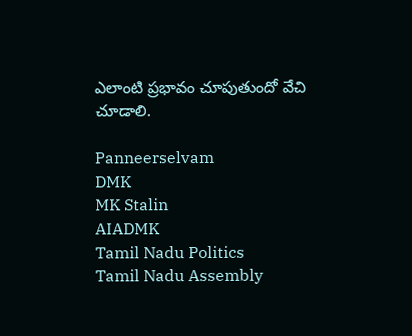ఎలాంటి ప్రభావం చూపుతుందో వేచి చూడాలి.

Panneerselvam
DMK
MK Stalin
AIADMK
Tamil Nadu Politics
Tamil Nadu Assembly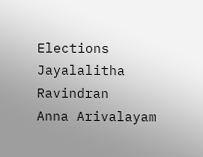Elections
Jayalalitha
Ravindran
Anna Arivalayam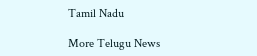Tamil Nadu

More Telugu News